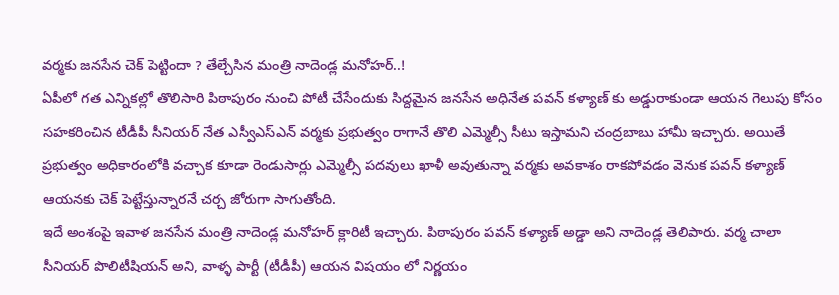వర్మకు జనసేన చెక్ పెట్టిందా ? తేల్చేసిన మంత్రి నాదెండ్ల మనోహర్..!
ఏపీలో గత ఎన్నికల్లో తొలిసారి పిఠాపురం నుంచి పోటీ చేసేందుకు సిద్దమైన జనసేన అధినేత పవన్ కళ్యాణ్ కు అడ్డురాకుండా ఆయన గెలుపు కోసం సహకరించిన టీడీపీ సీనియర్ నేత ఎస్వీఎస్ఎన్ వర్మకు ప్రభుత్వం రాగానే తొలి ఎమ్మెల్సీ సీటు ఇస్తామని చంద్రబాబు హామీ ఇచ్చారు. అయితే ప్రభుత్వం అధికారంలోకి వచ్చాక కూడా రెండుసార్లు ఎమ్మెల్సీ పదవులు ఖాళీ అవుతున్నా వర్మకు అవకాశం రాకపోవడం వెనుక పవన్ కళ్యాణ్ ఆయనకు చెక్ పెట్టేస్తున్నారనే చర్చ జోరుగా సాగుతోంది.
ఇదే అంశంపై ఇవాళ జనసేన మంత్రి నాదెండ్ల మనోహర్ క్లారిటీ ఇచ్చారు. పిఠాపురం పవన్ కళ్యాణ్ అడ్డా అని నాదెండ్ల తెలిపారు. వర్మ చాలా సీనియర్ పొలిటీషియన్ అని, వాళ్ళ పార్టీ (టీడీపీ) ఆయన విషయం లో నిర్ణయం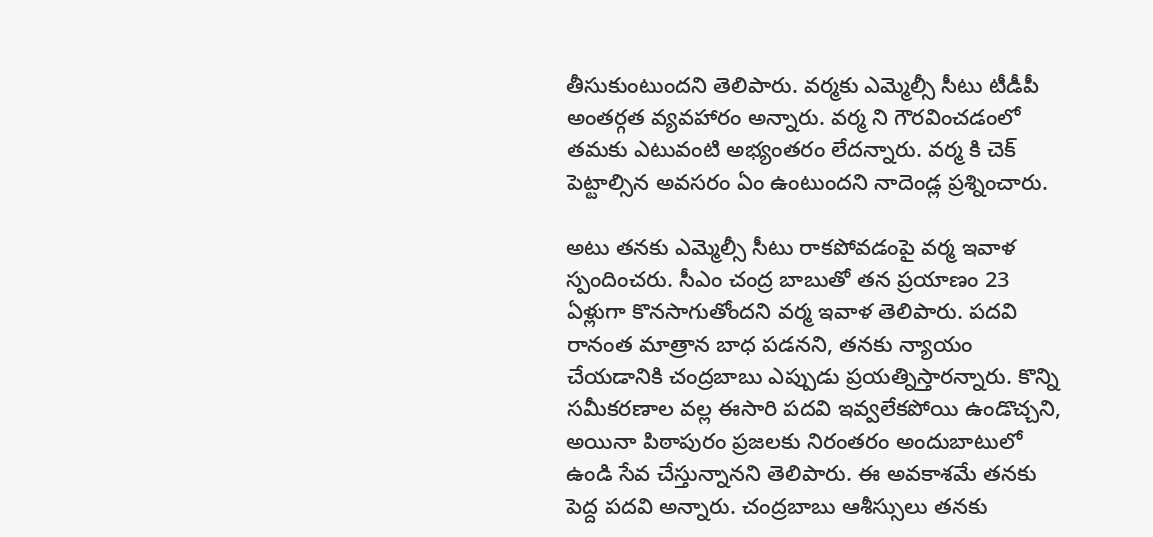తీసుకుంటుందని తెలిపారు. వర్మకు ఎమ్మెల్సీ సీటు టీడీపీ అంతర్గత వ్యవహారం అన్నారు. వర్మ ని గౌరవించడంలో తమకు ఎటువంటి అభ్యంతరం లేదన్నారు. వర్మ కి చెక్ పెట్టాల్సిన అవసరం ఏం ఉంటుందని నాదెండ్ల ప్రశ్నించారు.

అటు తనకు ఎమ్మెల్సీ సీటు రాకపోవడంపై వర్మ ఇవాళ స్పందించరు. సీఎం చంద్ర బాబుతో తన ప్రయాణం 23 ఏళ్లుగా కొనసాగుతోందని వర్మ ఇవాళ తెలిపారు. పదవి రానంత మాత్రాన బాధ పడనని, తనకు న్యాయం చేయడానికి చంద్రబాబు ఎప్పుడు ప్రయత్నిస్తారన్నారు. కొన్ని సమీకరణాల వల్ల ఈసారి పదవి ఇవ్వలేకపోయి ఉండొచ్చని, అయినా పిఠాపురం ప్రజలకు నిరంతరం అందుబాటులో ఉండి సేవ చేస్తున్నానని తెలిపారు. ఈ అవకాశమే తనకు పెద్ద పదవి అన్నారు. చంద్రబాబు ఆశీస్సులు తనకు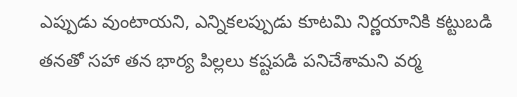ఎప్పుడు వుంటాయని, ఎన్నికలప్పుడు కూటమి నిర్ణయానికి కట్టుబడి తనతో సహా తన భార్య పిల్లలు కష్టపడి పనిచేశామని వర్మ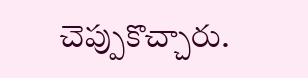చెప్పుకొచ్చారు.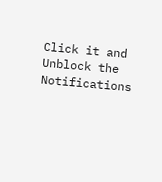Click it and Unblock the Notifications